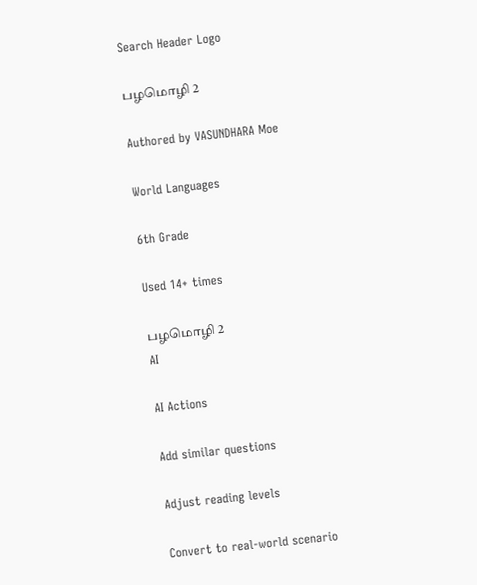Search Header Logo

பழமொழி 2

Authored by VASUNDHARA Moe

World Languages

6th Grade

Used 14+ times

பழமொழி 2
AI

AI Actions

Add similar questions

Adjust reading levels

Convert to real-world scenario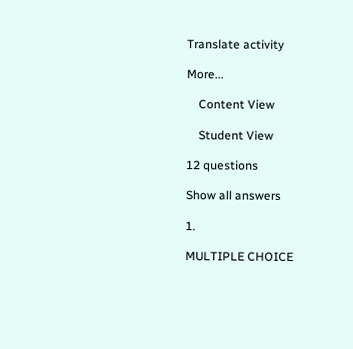Translate activity

More...

    Content View

    Student View

12 questions

Show all answers

1.

MULTIPLE CHOICE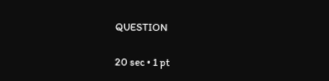QUESTION

20 sec • 1 pt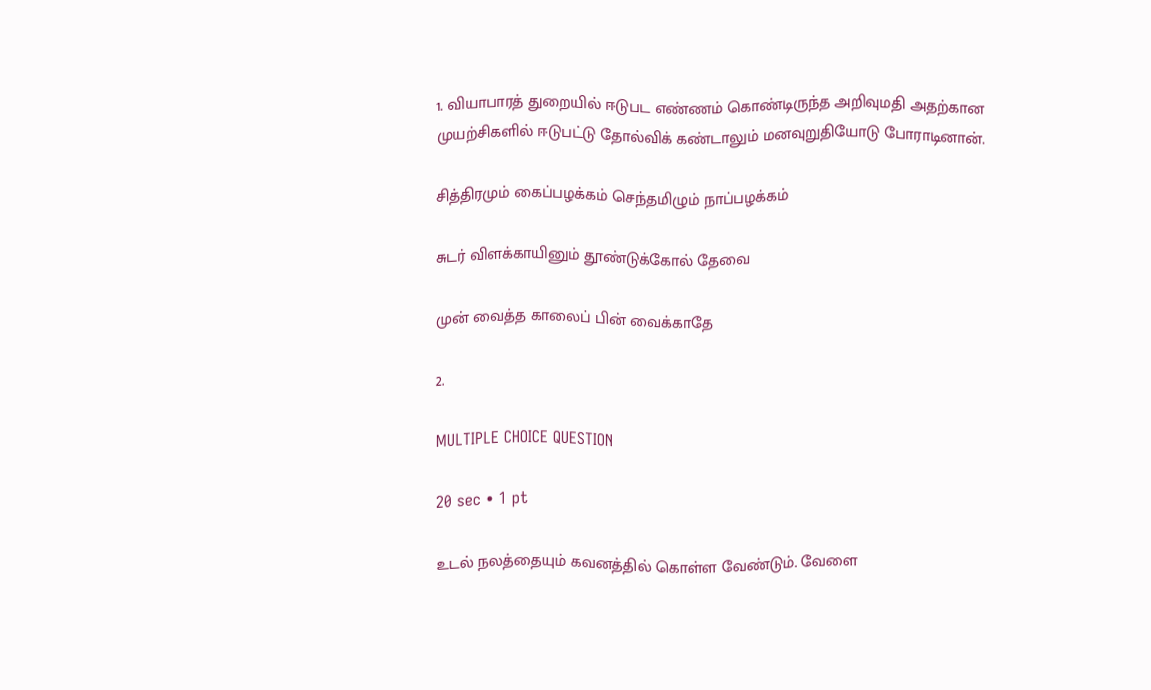1. வியாபாரத் துறையில் ஈடுபட எண்ணம் கொண்டிருந்த அறிவுமதி அதற்கான முயற்சிகளில் ஈடுபட்டு தோல்விக் கண்டாலும் மனவுறுதியோடு போராடினான்.

சித்திரமும் கைப்பழக்கம் செந்தமிழும் நாப்பழக்கம்

சுடர் விளக்காயினும் தூண்டுக்கோல் தேவை

முன் வைத்த காலைப் பின் வைக்காதே

2.

MULTIPLE CHOICE QUESTION

20 sec • 1 pt

உடல் நலத்தையும் கவனத்தில் கொள்ள வேண்டும். வேளை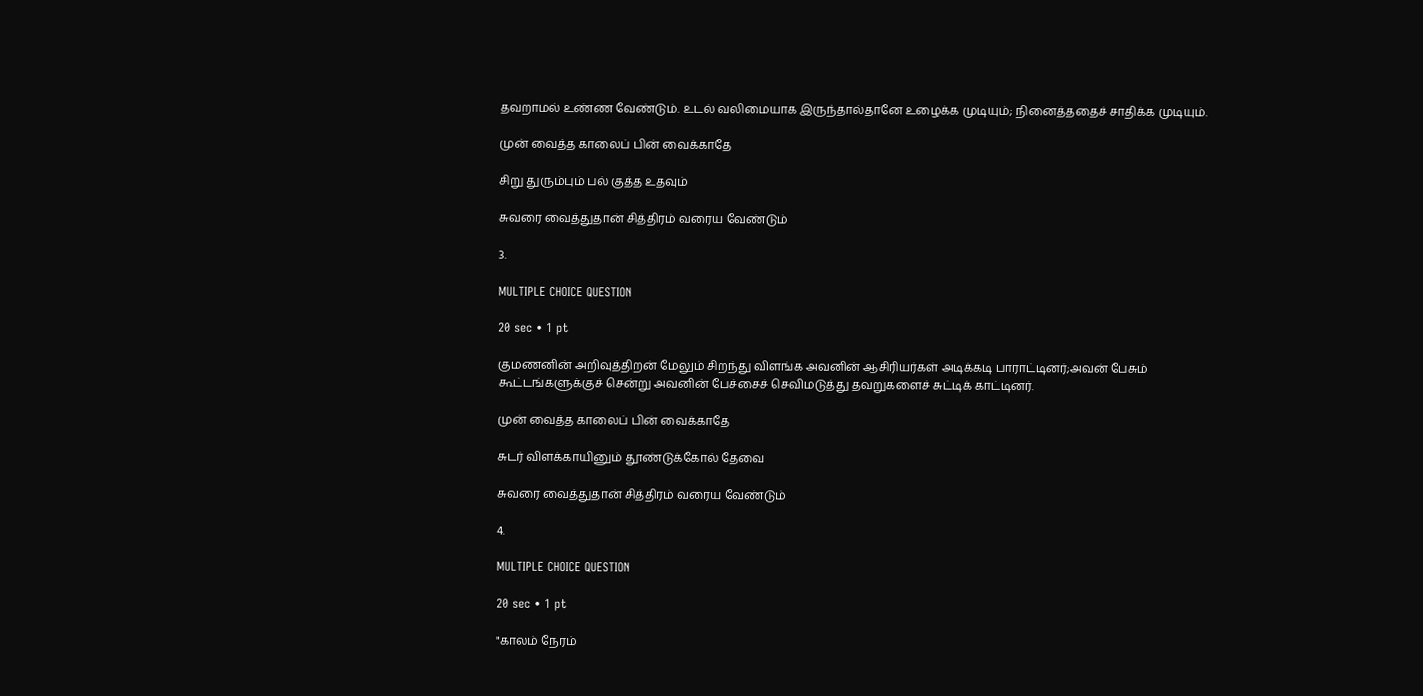தவறாமல் உண்ண வேண்டும். உடல் வலிமையாக இருந்தால்தானே உழைக்க முடியும்; நினைத்ததைச் சாதிக்க முடியும்.

முன் வைத்த காலைப் பின் வைக்காதே

சிறு துரும்பும் பல் குத்த உதவும்

சுவரை வைத்துதான் சித்திரம் வரைய வேண்டும்

3.

MULTIPLE CHOICE QUESTION

20 sec • 1 pt

குமணனின் அறிவுத்திறன் மேலும் சிறந்து விளங்க அவனின் ஆசிரியர்கள் அடிக்கடி பாராட்டினர்;அவன் பேசும் கூட்டங்களுக்குச் சென்று அவனின் பேச்சைச் செவிமடுத்து தவறுகளைச் சுட்டிக் காட்டினர்.

முன் வைத்த காலைப் பின் வைக்காதே

சுடர் விளக்காயினும் தூண்டுக்கோல் தேவை

சுவரை வைத்துதான் சித்திரம் வரைய வேண்டும்

4.

MULTIPLE CHOICE QUESTION

20 sec • 1 pt

"காலம் நேரம்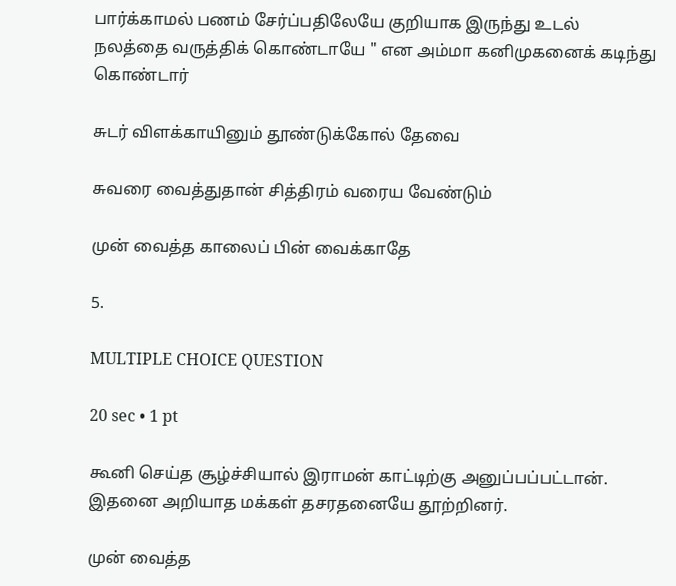பார்க்காமல் பணம் சேர்ப்பதிலேயே குறியாக இருந்து உடல் நலத்தை வருத்திக் கொண்டாயே " என அம்மா கனிமுகனைக் கடிந்து கொண்டார்

சுடர் விளக்காயினும் தூண்டுக்கோல் தேவை

சுவரை வைத்துதான் சித்திரம் வரைய வேண்டும்

முன் வைத்த காலைப் பின் வைக்காதே

5.

MULTIPLE CHOICE QUESTION

20 sec • 1 pt

கூனி செய்த சூழ்ச்சியால் இராமன் காட்டிற்கு அனுப்பப்பட்டான். இதனை அறியாத மக்கள் தசரதனையே தூற்றினர்.

முன் வைத்த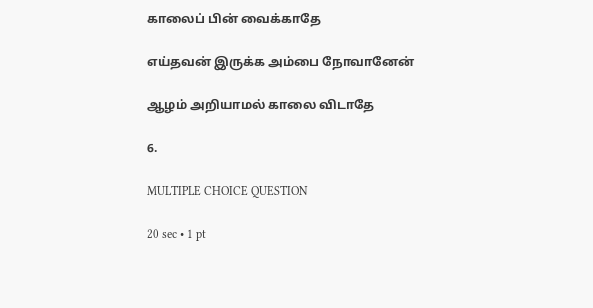காலைப் பின் வைக்காதே

எய்தவன் இருக்க அம்பை நோவானேன்

ஆழம் அறியாமல் காலை விடாதே

6.

MULTIPLE CHOICE QUESTION

20 sec • 1 pt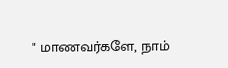" மாணவர்களே, நாம்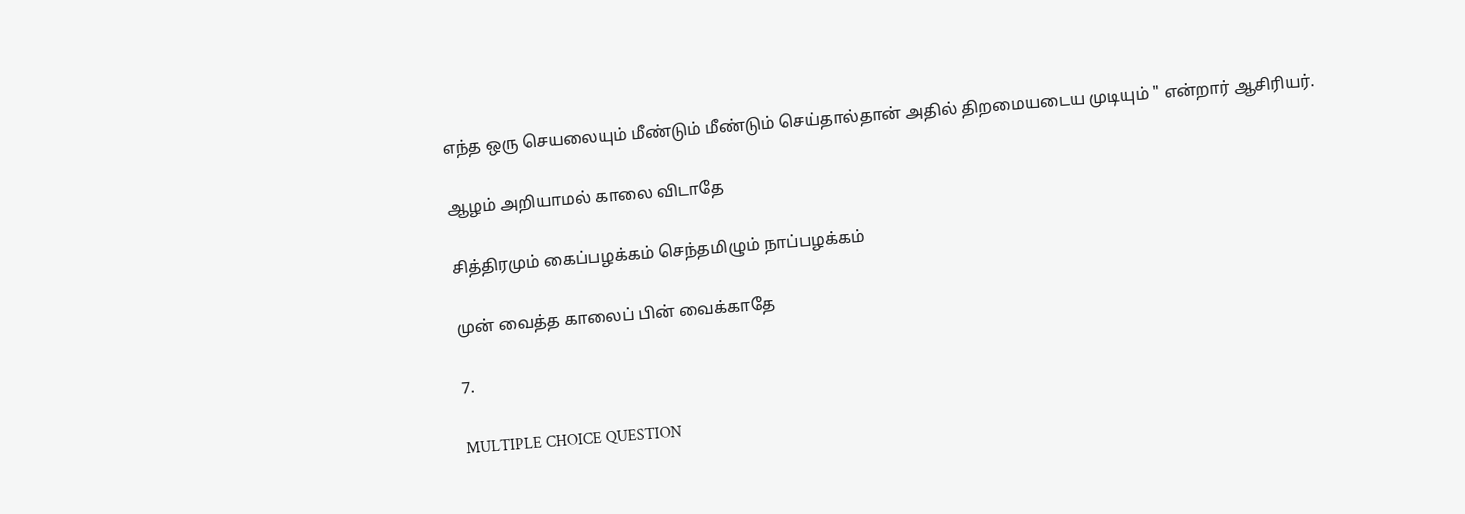எந்த ஒரு செயலையும் மீண்டும் மீண்டும் செய்தால்தான் அதில் திறமையடைய முடியும் " என்றார் ஆசிரியர்.

ஆழம் அறியாமல் காலை விடாதே

சித்திரமும் கைப்பழக்கம் செந்தமிழும் நாப்பழக்கம்

முன் வைத்த காலைப் பின் வைக்காதே

7.

MULTIPLE CHOICE QUESTION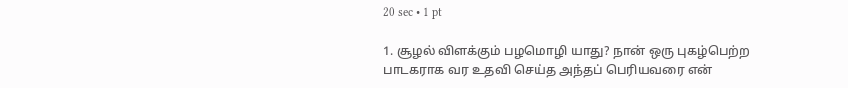20 sec • 1 pt

1. சூழல் விளக்கும் பழமொழி யாது? நான் ஒரு புகழ்பெற்ற பாடகராக வர உதவி செய்த அந்தப் பெரியவரை என்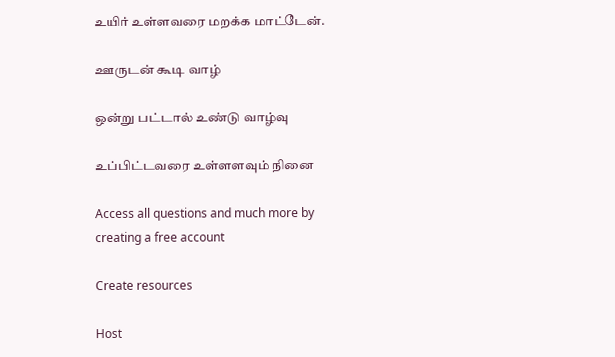உயிர் உள்ளவரை மறக்க மாட்டேன்.

ஊருடன் கூடி வாழ்

ஒன்று பட்டால் உண்டு வாழ்வு

உப்பிட்டவரை உள்ளளவும் நினை

Access all questions and much more by creating a free account

Create resources

Host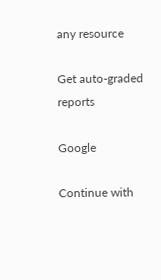any resource

Get auto-graded reports

Google

Continue with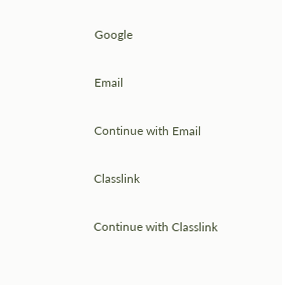Google

Email

Continue with Email

Classlink

Continue with Classlink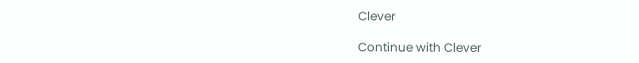Clever

Continue with Clever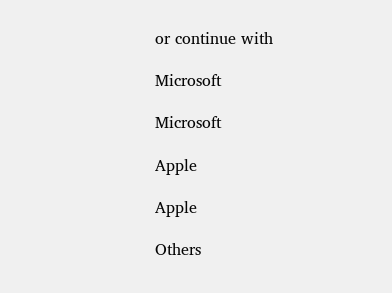or continue with

Microsoft

Microsoft

Apple

Apple

Others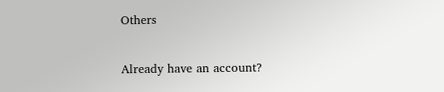Others

Already have an account?